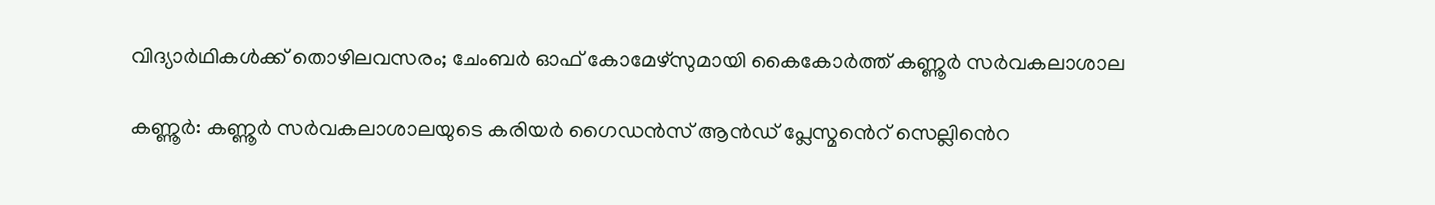വിദ്യാർഥികൾക്ക് തൊഴിലവസരം; ചേംബർ ഓഫ് കോമേഴ്സുമായി കൈകോർത്ത് കണ്ണൂർ സർവകലാശാല

കണ്ണൂർ: കണ്ണൂർ സർവകലാശാലയുടെ കരിയർ ഗൈഡൻസ് ആൻഡ് പ്ലേസ്മൻെറ് സെല്ലി‍ൻെറ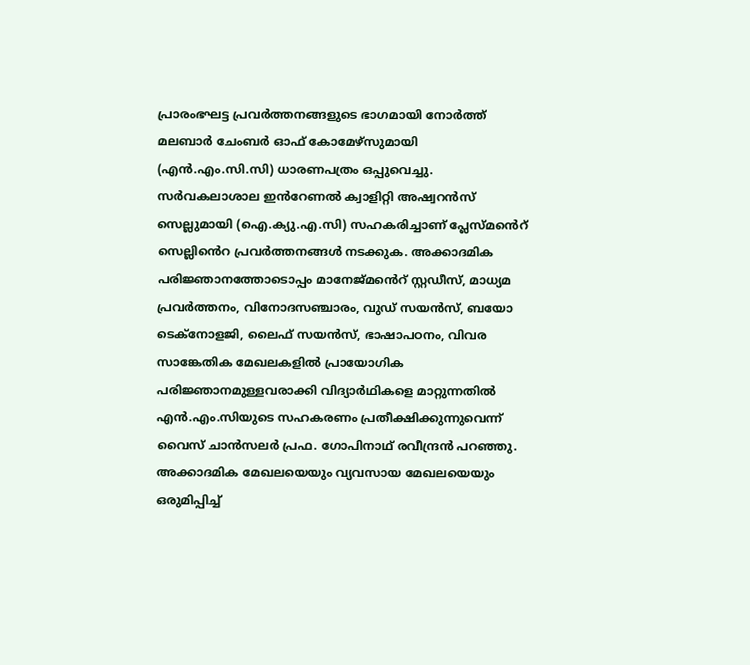പ്രാരംഭഘട്ട പ്രവർത്തനങ്ങളുടെ ഭാഗമായി നോർത്ത് മലബാർ ചേംബർ ഓഫ് കോമേഴ്സുമായി (എൻ.എം.സി.സി) ധാരണപത്രം ഒപ്പുവെച്ചു. സർവകലാശാല ഇൻറേണൽ ക്വാളിറ്റി അഷ്വറൻസ് സെല്ലുമായി (ഐ.ക്യു.എ.സി) സഹകരിച്ചാണ് പ്ലേസ്മൻെറ് സെല്ലി‍ൻെറ പ്രവർത്തനങ്ങൾ നടക്കുക. അക്കാദമിക പരിജ്ഞാനത്തോടൊപ്പം മാനേജ്മൻെറ് സ്റ്റഡീസ്, മാധ്യമ പ്രവർത്തനം, വിനോദസഞ്ചാരം, വുഡ് സയൻസ്, ബയോ ടെക്നോളജി, ലൈഫ് സയൻസ്, ഭാഷാപഠനം, വിവര സാങ്കേതിക മേഖലകളിൽ പ്രായോഗിക പരിജ്ഞാനമുള്ളവരാക്കി വിദ്യാർഥികളെ മാറ്റുന്നതിൽ എൻ.എം.സിയുടെ സഹകരണം പ്രതീക്ഷിക്കുന്നുവെന്ന് വൈസ് ചാൻസലർ പ്രഫ. ഗോപിനാഥ് രവീന്ദ്രൻ പറഞ്ഞു. അക്കാദമിക മേഖലയെയും വ്യവസായ മേഖലയെയും ഒരുമിപ്പിച്ച്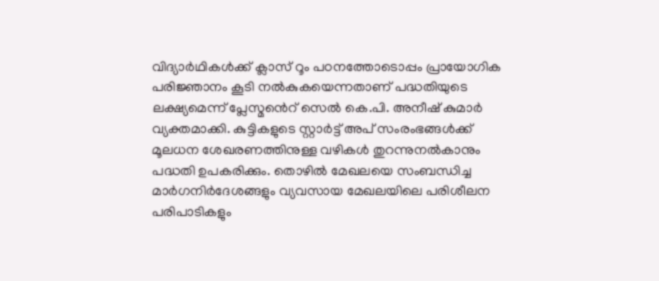വിദ്യാർഥികൾക്ക് ക്ലാസ് റൂം പഠനത്തോടൊപ്പം പ്രായോഗിക പരിജ്ഞാനം കൂടി നൽകുകയെന്നതാണ് പദ്ധതിയുടെ ലക്ഷ്യമെന്ന് പ്ലേസ്മൻെറ് സെൽ കെ.പി. അനീഷ് കുമാർ വ്യക്തമാക്കി. കുട്ടികളുടെ സ്റ്റാർട്ട് അപ് സംരംഭങ്ങൾക്ക് മൂലധന ശേഖരണത്തിനുള്ള വഴികൾ തുറന്നുനൽകാനും പദ്ധതി ഉപകരിക്കും. തൊഴിൽ മേഖലയെ സംബന്ധിച്ച മാർഗനിർദേശങ്ങളും വ്യവസായ മേഖലയിലെ പരിശീലന പരിപാടികളും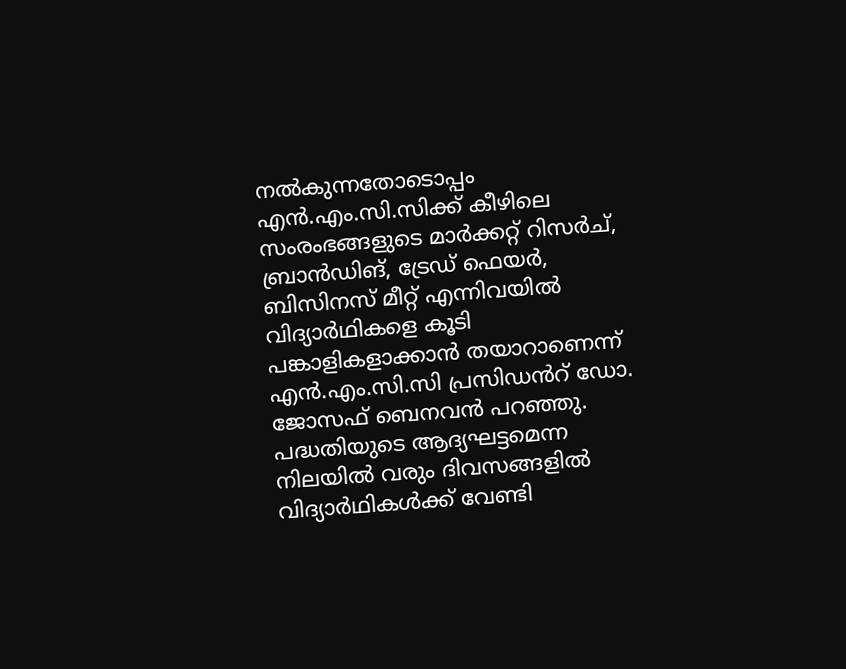നൽകുന്നതോടൊപ്പം എൻ.എം.സി.സിക്ക് കീഴിലെ സംരംഭങ്ങളുടെ മാർക്കറ്റ് റിസർച്, ബ്രാൻഡിങ്, ട്രേഡ് ഫെയർ, ബിസിനസ് മീറ്റ് എന്നിവയിൽ വിദ്യാർഥികളെ കൂടി പങ്കാളികളാക്കാൻ തയാറാണെന്ന് എൻ.എം.സി.സി പ്രസിഡൻറ് ഡോ. ജോസഫ് ബെനവൻ പറഞ്ഞു. പദ്ധതിയുടെ ആദ്യഘട്ടമെന്ന നിലയിൽ വരും ദിവസങ്ങളിൽ വിദ്യാർഥികൾക്ക് വേണ്ടി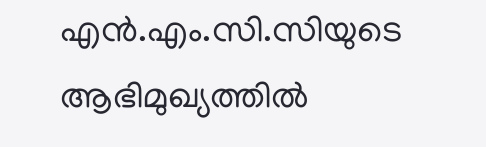എൻ.എം.സി.സിയുടെ ആഭിമുഖ്യത്തിൽ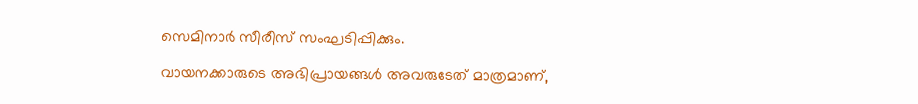സെമിനാർ സീരീസ് സംഘടിപ്പിക്കും.

വായനക്കാരുടെ അഭിപ്രായങ്ങള്‍ അവരുടേത് മാത്രമാണ്,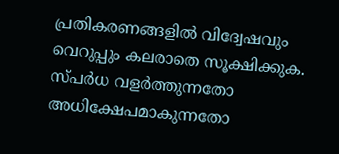പ്രതികരണങ്ങളിൽ വിദ്വേഷവും വെറുപ്പും കലരാതെ സൂക്ഷിക്കുക. സ്പർധ വളർത്തുന്നതോ അധിക്ഷേപമാകുന്നതോ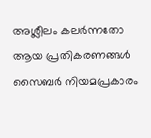അശ്ലീലം കലർന്നതോ ആയ പ്രതികരണങ്ങൾ സൈബർ നിയമപ്രകാരം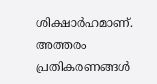ശിക്ഷാർഹമാണ്. അത്തരം പ്രതികരണങ്ങൾ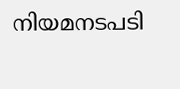നിയമനടപടി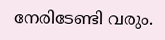നേരിടേണ്ടി വരും.